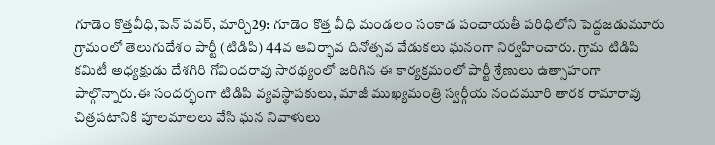గూడెం కొత్తవీధి,పెన్ పవర్, మార్చి29: గూడెం కొత్త వీధి మండలం సంకాడ పంచాయతీ పరిధిలోని పెద్దజడుమూరు గ్రామంలో తెలుగుదేశం పార్టీ (టిడిపి) 44వ ఆవిర్భావ దినోత్సవ వేడుకలు ఘనంగా నిర్వహించారు. గ్రామ టిడిపి కమిటీ అధ్యక్షుడు దేశగిరి గోవిందరావు సారథ్యంలో జరిగిన ఈ కార్యక్రమంలో పార్టీ శ్రేణులు ఉత్సాహంగా పాల్గొన్నారు.ఈ సందర్భంగా టిడిపి వ్యవస్థాపకులు, మాజీ ముఖ్యమంత్రి స్వర్గీయ నందమూరి తారక రామారావు చిత్రపటానికి పూలమాలలు వేసి ఘన నివాళులు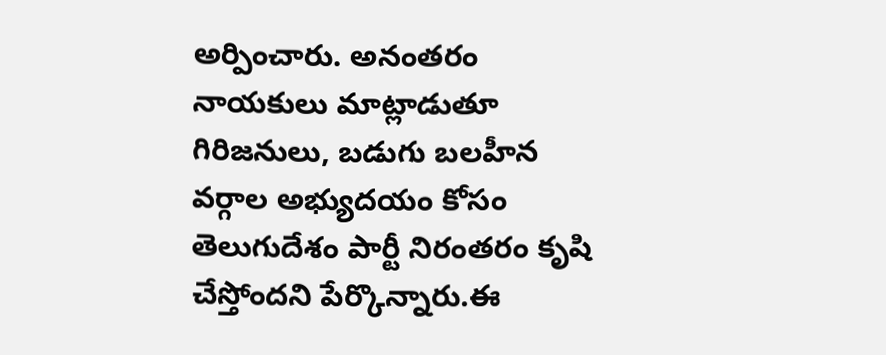అర్పించారు. అనంతరం నాయకులు మాట్లాడుతూ గిరిజనులు, బడుగు బలహీన వర్గాల అభ్యుదయం కోసం తెలుగుదేశం పార్టీ నిరంతరం కృషి చేస్తోందని పేర్కొన్నారు.ఈ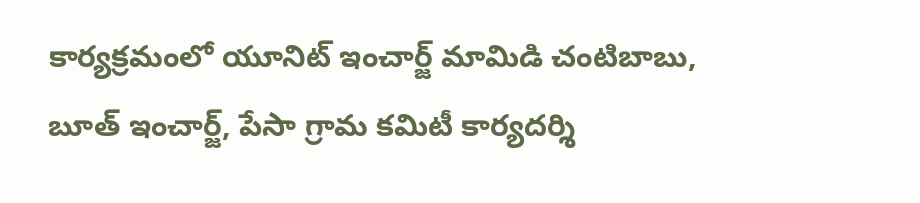కార్యక్రమంలో యూనిట్ ఇంచార్జ్ మామిడి చంటిబాబు, బూత్ ఇంచార్జ్, పేసా గ్రామ కమిటీ కార్యదర్శి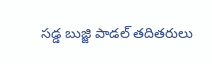సడ్డ బుజ్జి పాడల్ తదితరులు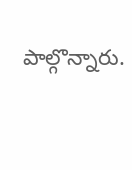పాల్గొన్నారు.